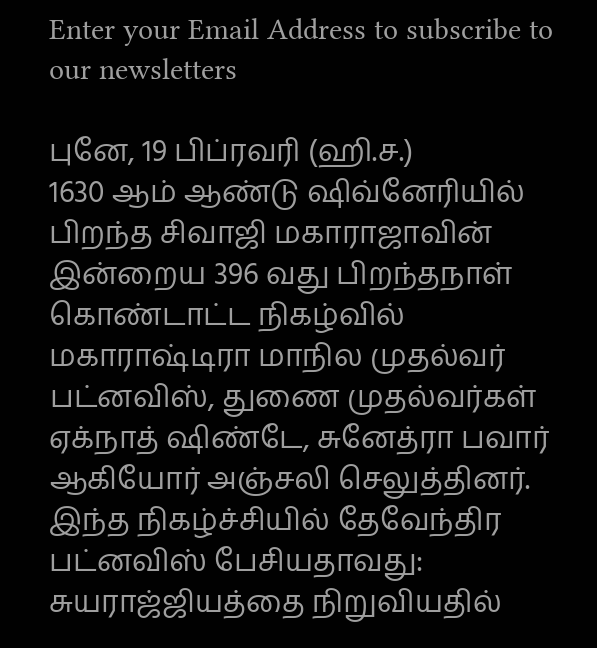Enter your Email Address to subscribe to our newsletters

புனே, 19 பிப்ரவரி (ஹி.ச.)
1630 ஆம் ஆண்டு ஷிவ்னேரியில் பிறந்த சிவாஜி மகாராஜாவின் இன்றைய 396 வது பிறந்தநாள் கொண்டாட்ட நிகழ்வில் மகாராஷ்டிரா மாநில முதல்வர் பட்னவிஸ், துணை முதல்வர்கள் ஏக்நாத் ஷிண்டே, சுனேத்ரா பவார் ஆகியோர் அஞ்சலி செலுத்தினர்.
இந்த நிகழ்ச்சியில் தேவேந்திர பட்னவிஸ் பேசியதாவது:
சுயராஜ்ஜியத்தை நிறுவியதில்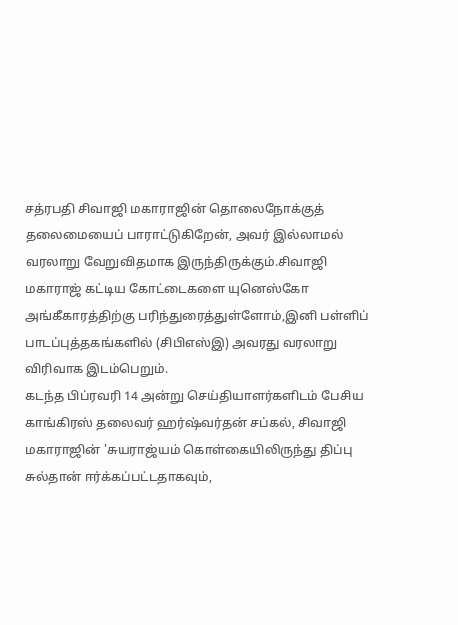சத்ரபதி சிவாஜி மகாராஜின் தொலைநோக்குத் தலைமையைப் பாராட்டுகிறேன், அவர் இல்லாமல் வரலாறு வேறுவிதமாக இருந்திருக்கும்.சிவாஜி மகாராஜ் கட்டிய கோட்டைகளை யுனெஸ்கோ அங்கீகாரத்திற்கு பரிந்துரைத்துள்ளோம்,இனி பள்ளிப் பாடப்புத்தகங்களில் (சிபிஎஸ்இ) அவரது வரலாறு விரிவாக இடம்பெறும்.
கடந்த பிப்ரவரி 14 அன்று செய்தியாளர்களிடம் பேசிய காங்கிரஸ் தலைவர் ஹர்ஷ்வர்தன் சப்கல், சிவாஜி மகாராஜின் 'சுயராஜ்யம் கொள்கையிலிருந்து திப்பு சுல்தான் ஈர்க்கப்பட்டதாகவும்,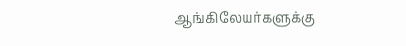ஆங்கிலேயர்களுக்கு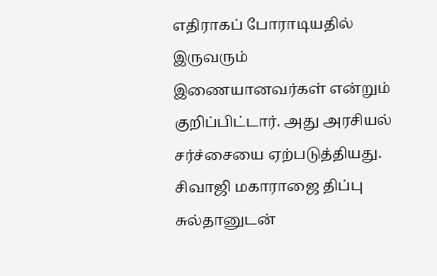எதிராகப் போராடியதில் இருவரும் இணையானவர்கள் என்றும் குறிப்பிட்டார். அது அரசியல் சர்ச்சையை ஏற்படுத்தியது.
சிவாஜி மகாராஜை திப்பு சுல்தானுடன்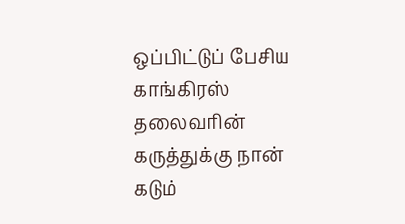ஒப்பிட்டுப் பேசிய காங்கிரஸ் தலைவரின் கருத்துக்கு நான் கடும்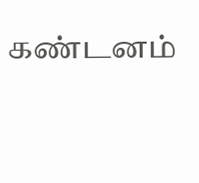கண்டனம்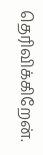தெரிவிக்கிறேன்.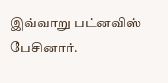இவ்வாறு பட்னவிஸ் பேசினார்.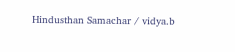Hindusthan Samachar / vidya.b